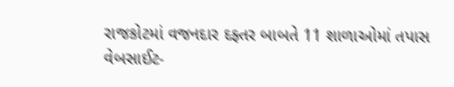રાજકોટમાં વજનદાર દફ્તર બાબતે 11 શાળાઓમાં તપાસ
વેબસાઈટ-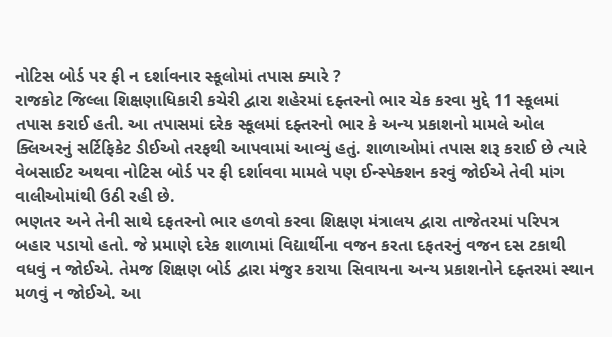નોટિસ બોર્ડ પર ફી ન દર્શાવનાર સ્કૂલોમાં તપાસ ક્યારે ?
રાજકોટ જિલ્લા શિક્ષણાધિકારી કચેરી દ્વારા શહેરમાં દફ્તરનો ભાર ચેક કરવા મુદ્દે 11 સ્કૂલમાં તપાસ કરાઈ હતી. આ તપાસમાં દરેક સ્કૂલમાં દફ્તરનો ભાર કે અન્ય પ્રકાશનો મામલે ઓલ ક્લિઅરનું સર્ટિફિકેટ ડીઈઓ તરફથી આપવામાં આવ્યું હતું. શાળાઓમાં તપાસ શરૂ કરાઈ છે ત્યારે વેબસાઈટ અથવા નોટિસ બોર્ડ પર ફી દર્શાવવા મામલે પણ ઈન્સ્પેક્શન કરવું જોઈએ તેવી માંગ વાલીઓમાંથી ઉઠી રહી છે.
ભણતર અને તેની સાથે દફતરનો ભાર હળવો કરવા શિક્ષણ મંત્રાલય દ્વારા તાજેતરમાં પરિપત્ર બહાર પડાયો હતો. જે પ્રમાણે દરેક શાળામાં વિદ્યાર્થીના વજન કરતા દફતરનું વજન દસ ટકાથી વધવું ન જોઈએ. તેમજ શિક્ષણ બોર્ડ દ્વારા મંજુર કરાયા સિવાયના અન્ય પ્રકાશનોને દફ્તરમાં સ્થાન મળવું ન જોઈએ. આ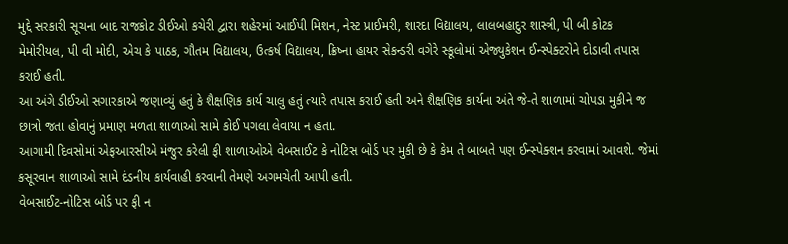મુદ્દે સરકારી સૂચના બાદ રાજકોટ ડીઈઓ કચેરી દ્વારા શહેરમાં આઈપી મિશન, નેસ્ટ પ્રાઈમરી, શારદા વિદ્યાલય, લાલબહાદુર શાસ્ત્રી, પી બી કોટક મેમોરીયલ, પી વી મોદી, એચ કે પાઠક, ગૌતમ વિદ્યાલય, ઉત્કર્ષ વિદ્યાલય, ક્રિષ્ના હાયર સેકન્ડરી વગેરે સ્કૂલોમાં એજ્યુકેશન ઈન્સ્પેક્ટરોને દોડાવી તપાસ કરાઈ હતી.
આ અંગે ડીઈઓ સગારકાએ જણાવ્યું હતું કે શૈક્ષણિક કાર્ય ચાલુ હતું ત્યારે તપાસ કરાઈ હતી અને શૈક્ષણિક કાર્યના અંતે જે-તે શાળામાં ચોપડા મુકીને જ છાત્રો જતા હોવાનું પ્રમાણ મળતા શાળાઓ સામે કોઈ પગલા લેવાયા ન હતા.
આગામી દિવસોમાં એફઆરસીએ મંજુર કરેલી ફી શાળાઓએ વેબસાઈટ કે નોટિસ બોર્ડ પર મુકી છે કે કેમ તે બાબતે પણ ઈન્સ્પેક્શન કરવામાં આવશે. જેમાં કસૂરવાન શાળાઓ સામે દંડનીય કાર્યવાહી કરવાની તેમણે અગમચેતી આપી હતી.
વેબસાઈટ-નોટિસ બોર્ડ પર ફી ન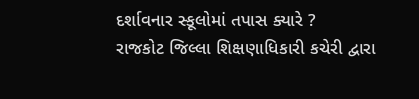દર્શાવનાર સ્કૂલોમાં તપાસ ક્યારે ?
રાજકોટ જિલ્લા શિક્ષણાધિકારી કચેરી દ્વારા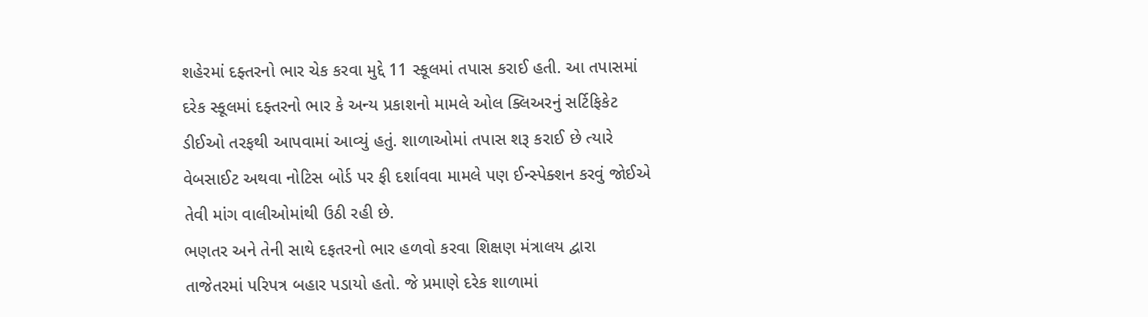શહેરમાં દફ્તરનો ભાર ચેક કરવા મુદ્દે 11 સ્કૂલમાં તપાસ કરાઈ હતી. આ તપાસમાં દરેક સ્કૂલમાં દફ્તરનો ભાર કે અન્ય પ્રકાશનો મામલે ઓલ ક્લિઅરનું સર્ટિફિકેટ ડીઈઓ તરફથી આપવામાં આવ્યું હતું. શાળાઓમાં તપાસ શરૂ કરાઈ છે ત્યારે વેબસાઈટ અથવા નોટિસ બોર્ડ પર ફી દર્શાવવા મામલે પણ ઈન્સ્પેક્શન કરવું જોઈએ તેવી માંગ વાલીઓમાંથી ઉઠી રહી છે.
ભણતર અને તેની સાથે દફતરનો ભાર હળવો કરવા શિક્ષણ મંત્રાલય દ્વારા તાજેતરમાં પરિપત્ર બહાર પડાયો હતો. જે પ્રમાણે દરેક શાળામાં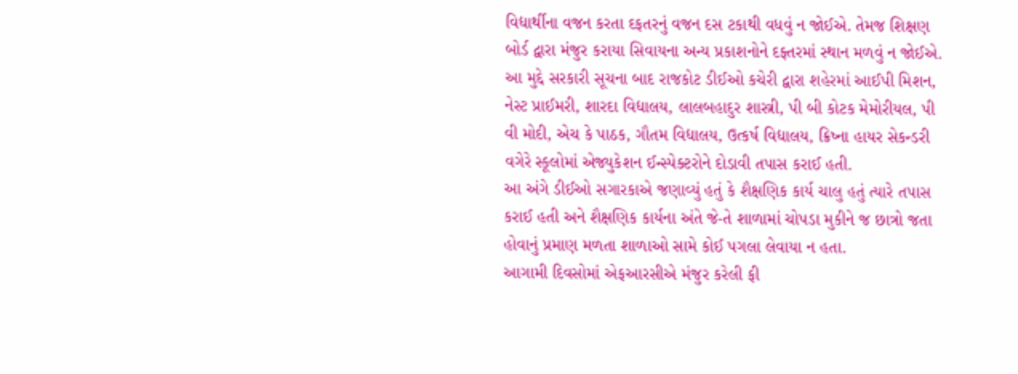વિદ્યાર્થીના વજન કરતા દફતરનું વજન દસ ટકાથી વધવું ન જોઈએ. તેમજ શિક્ષણ બોર્ડ દ્વારા મંજુર કરાયા સિવાયના અન્ય પ્રકાશનોને દફ્તરમાં સ્થાન મળવું ન જોઈએ. આ મુદ્દે સરકારી સૂચના બાદ રાજકોટ ડીઈઓ કચેરી દ્વારા શહેરમાં આઈપી મિશન, નેસ્ટ પ્રાઈમરી, શારદા વિદ્યાલય, લાલબહાદુર શાસ્ત્રી, પી બી કોટક મેમોરીયલ, પી વી મોદી, એચ કે પાઠક, ગૌતમ વિદ્યાલય, ઉત્કર્ષ વિદ્યાલય, ક્રિષ્ના હાયર સેકન્ડરી વગેરે સ્કૂલોમાં એજ્યુકેશન ઈન્સ્પેક્ટરોને દોડાવી તપાસ કરાઈ હતી.
આ અંગે ડીઈઓ સગારકાએ જણાવ્યું હતું કે શૈક્ષણિક કાર્ય ચાલુ હતું ત્યારે તપાસ કરાઈ હતી અને શૈક્ષણિક કાર્યના અંતે જે-તે શાળામાં ચોપડા મુકીને જ છાત્રો જતા હોવાનું પ્રમાણ મળતા શાળાઓ સામે કોઈ પગલા લેવાયા ન હતા.
આગામી દિવસોમાં એફઆરસીએ મંજુર કરેલી ફી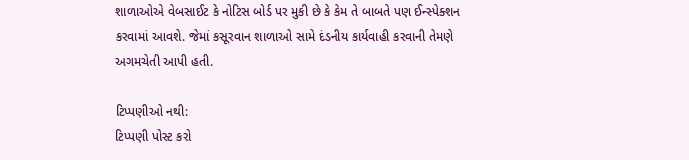શાળાઓએ વેબસાઈટ કે નોટિસ બોર્ડ પર મુકી છે કે કેમ તે બાબતે પણ ઈન્સ્પેક્શન કરવામાં આવશે. જેમાં કસૂરવાન શાળાઓ સામે દંડનીય કાર્યવાહી કરવાની તેમણે અગમચેતી આપી હતી.

ટિપ્પણીઓ નથી:
ટિપ્પણી પોસ્ટ કરો